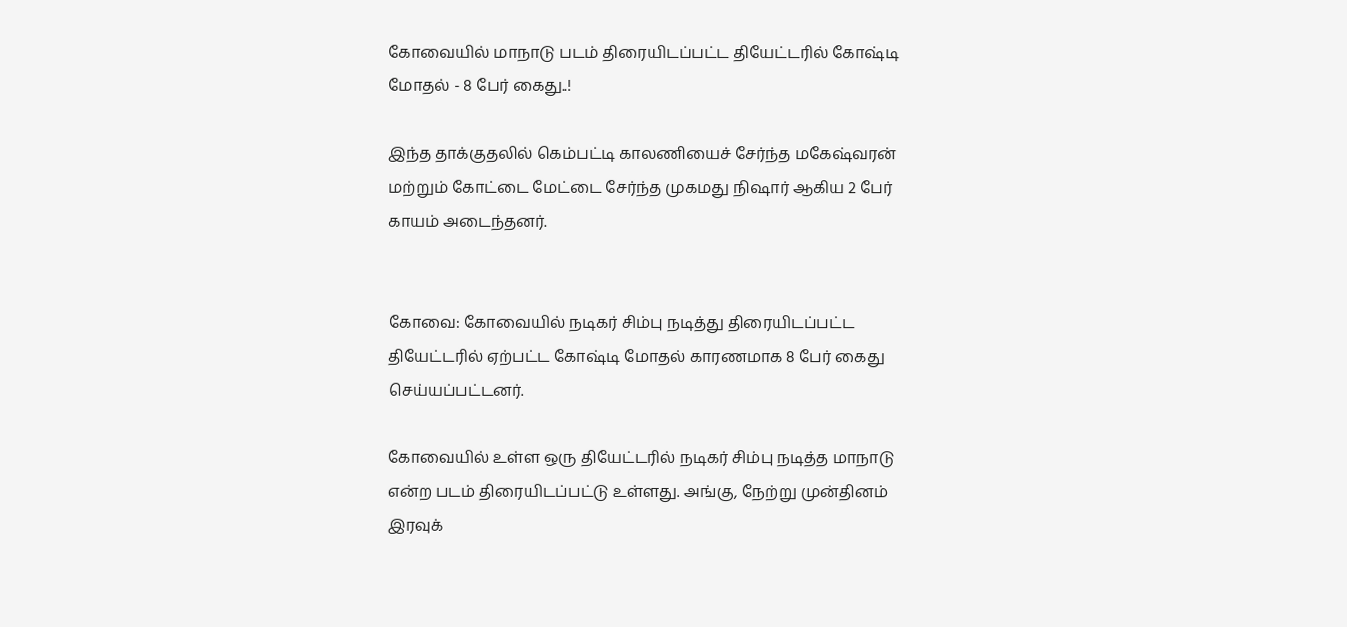கோவையில் மாநாடு படம் திரையிடப்பட்ட தியேட்டரில் கோஷ்டி மோதல் - 8 பேர் கைது..!

இந்த தாக்குதலில் கெம்பட்டி காலணியைச் சேர்ந்த மகேஷ்வரன் மற்றும் கோட்டை மேட்டை சேர்ந்த முகமது நிஷார் ஆகிய 2 பேர் காயம் அடைந்தனர்.


கோவை: கோவையில் நடிகர் சிம்பு நடித்து திரையிடப்பட்ட தியேட்டரில் ஏற்பட்ட கோஷ்டி மோதல் காரணமாக 8 பேர் கைது செய்யப்பட்டனர்.

கோவையில் உள்ள ஒரு தியேட்டரில் நடிகர் சிம்பு நடித்த மாநாடு என்ற படம் திரையிடப்பட்டு உள்ளது. அங்கு, நேற்று முன்தினம் இரவுக்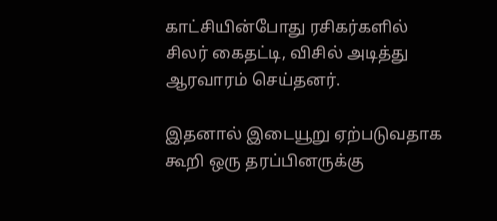காட்சியின்போது ரசிகர்களில் சிலர் கைதட்டி, விசில் அடித்து ஆரவாரம் செய்தனர்.

இதனால் இடையூறு ஏற்படுவதாக கூறி ஒரு தரப்பினருக்கு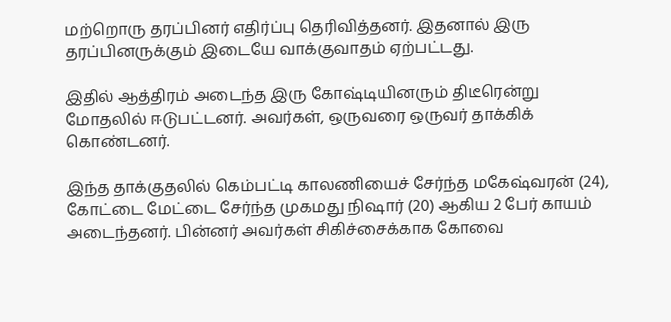மற்றொரு தரப்பினர் எதிர்ப்பு தெரிவித்தனர். இதனால் இரு தரப்பினருக்கும் இடையே வாக்குவாதம் ஏற்பட்டது.

இதில் ஆத்திரம் அடைந்த இரு கோஷ்டியினரும் திடீரென்று மோதலில் ஈடுபட்டனர். அவர்கள், ஒருவரை ஒருவர் தாக்கிக் கொண்டனர்.

இந்த தாக்குதலில் கெம்பட்டி காலணியைச் சேர்ந்த மகேஷ்வரன் (24), கோட்டை மேட்டை சேர்ந்த முகமது நிஷார் (20) ஆகிய 2 பேர் காயம் அடைந்தனர். பின்னர் அவர்கள் சிகிச்சைக்காக கோவை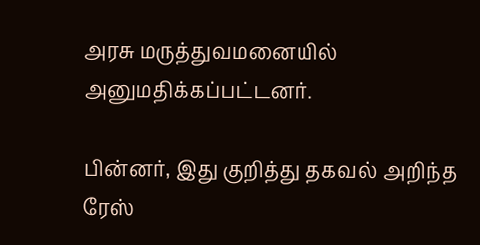அரசு மருத்துவமனையில் அனுமதிக்கப்பட்டனர்.

பின்னர், இது குறித்து தகவல் அறிந்த ரேஸ்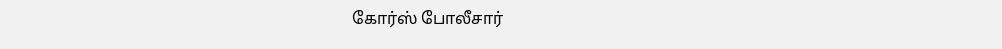கோர்ஸ் போலீசார்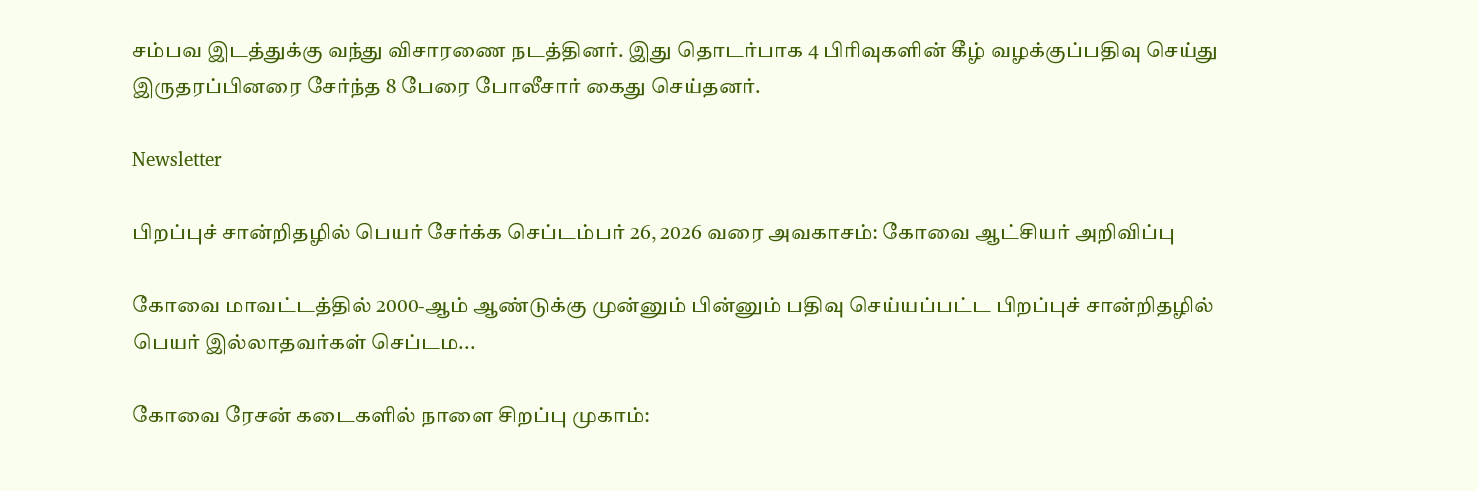சம்பவ இடத்துக்கு வந்து விசாரணை நடத்தினர். இது தொடர்பாக 4 பிரிவுகளின் கீழ் வழக்குப்பதிவு செய்து இருதரப்பினரை சேர்ந்த 8 பேரை போலீசார் கைது செய்தனர்.

Newsletter

பிறப்புச் சான்றிதழில் பெயர் சேர்க்க செப்டம்பர் 26, 2026 வரை அவகாசம்: கோவை ஆட்சியர் அறிவிப்பு

கோவை மாவட்டத்தில் 2000-ஆம் ஆண்டுக்கு முன்னும் பின்னும் பதிவு செய்யப்பட்ட பிறப்புச் சான்றிதழில் பெயர் இல்லாதவர்கள் செப்டம...

கோவை ரேசன் கடைகளில் நாளை சிறப்பு முகாம்: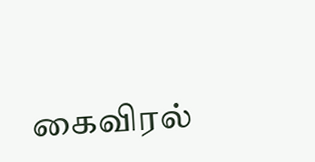கைவிரல்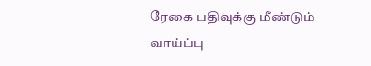ரேகை பதிவுக்கு மீண்டும் வாய்ப்பு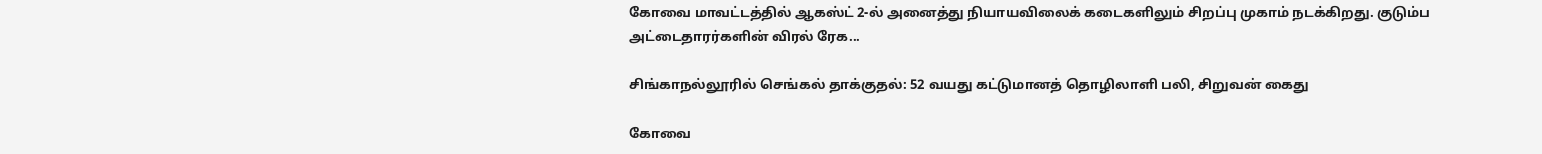கோவை மாவட்டத்தில் ஆகஸ்ட் 2-ல் அனைத்து நியாயவிலைக் கடைகளிலும் சிறப்பு முகாம் நடக்கிறது. குடும்ப அட்டைதாரர்களின் விரல் ரேக...

சிங்காநல்லூரில் செங்கல் தாக்குதல்: 52 வயது கட்டுமானத் தொழிலாளி பலி, சிறுவன் கைது

கோவை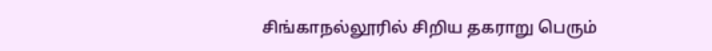சிங்காநல்லூரில் சிறிய தகராறு பெரும்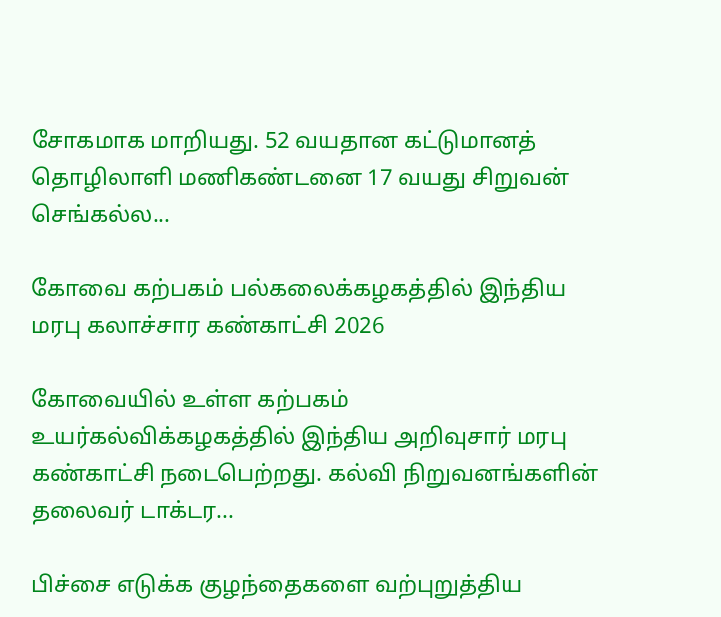சோகமாக மாறியது. 52 வயதான கட்டுமானத் தொழிலாளி மணிகண்டனை 17 வயது சிறுவன் செங்கல்ல...

கோவை கற்பகம் பல்கலைக்கழகத்தில் இந்திய மரபு கலாச்சார கண்காட்சி 2026

கோவையில் உள்ள கற்பகம் உயர்கல்விக்கழகத்தில் இந்திய அறிவுசார் மரபு கண்காட்சி நடைபெற்றது. கல்வி நிறுவனங்களின் தலைவர் டாக்டர...

பிச்சை எடுக்க குழந்தைகளை வற்புறுத்திய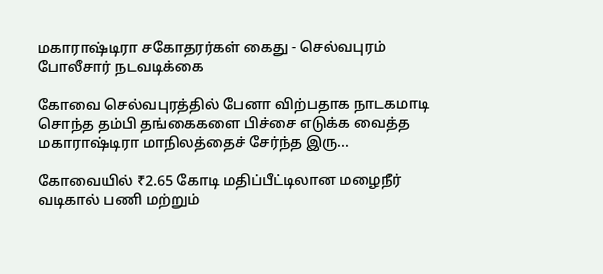மகாராஷ்டிரா சகோதரர்கள் கைது - செல்வபுரம் போலீசார் நடவடிக்கை

கோவை செல்வபுரத்தில் பேனா விற்பதாக நாடகமாடி சொந்த தம்பி தங்கைகளை பிச்சை எடுக்க வைத்த மகாராஷ்டிரா மாநிலத்தைச் சேர்ந்த இரு...

கோவையில் ₹2.65 கோடி மதிப்பீட்டிலான மழைநீர் வடிகால் பணி மற்றும்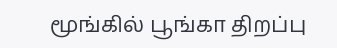மூங்கில் பூங்கா திறப்பு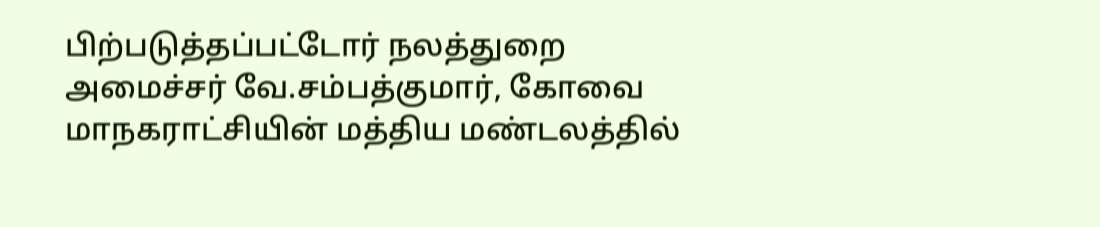பிற்படுத்தப்பட்டோர் நலத்துறை அமைச்சர் வே.சம்பத்குமார், கோவை மாநகராட்சியின் மத்திய மண்டலத்தில்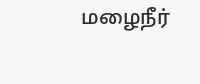மழைநீர்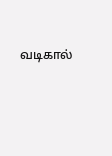வடிகால்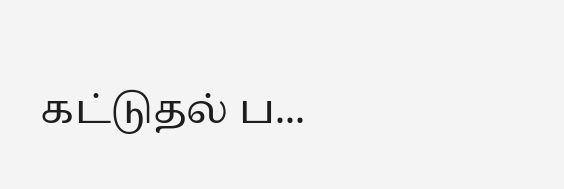கட்டுதல் ப...